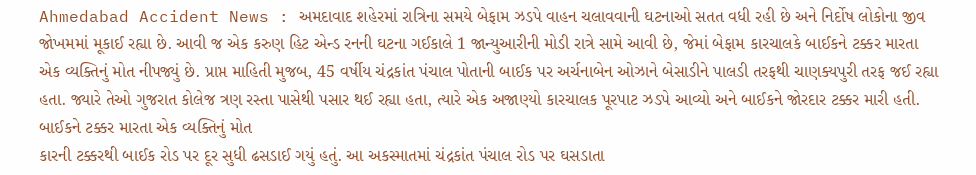Ahmedabad Accident News : અમદાવાદ શહેરમાં રાત્રિના સમયે બેફામ ઝડપે વાહન ચલાવવાની ઘટનાઓ સતત વધી રહી છે અને નિર્દોષ લોકોના જીવ જોખમમાં મૂકાઈ રહ્યા છે. આવી જ એક કરુણ હિટ એન્ડ રનની ઘટના ગઈકાલે 1 જાન્યુઆરીની મોડી રાત્રે સામે આવી છે, જેમાં બેફામ કારચાલકે બાઈકને ટક્કર મારતા એક વ્યક્તિનું મોત નીપજ્યું છે. પ્રાપ્ત માહિતી મુજબ, 45 વર્ષીય ચંદ્રકાંત પંચાલ પોતાની બાઈક પર અર્ચનાબેન ઓઝાને બેસાડીને પાલડી તરફથી ચાણક્યપુરી તરફ જઈ રહ્યા હતા. જ્યારે તેઓ ગુજરાત કોલેજ ત્રણ રસ્તા પાસેથી પસાર થઈ રહ્યા હતા, ત્યારે એક અજાણ્યો કારચાલક પૂરપાટ ઝડપે આવ્યો અને બાઈકને જોરદાર ટક્કર મારી હતી.
બાઈકને ટક્કર મારતા એક વ્યક્તિનું મોત
કારની ટક્કરથી બાઈક રોડ પર દૂર સુધી ઢસડાઈ ગયું હતું. આ અકસ્માતમાં ચંદ્રકાંત પંચાલ રોડ પર ઘસડાતા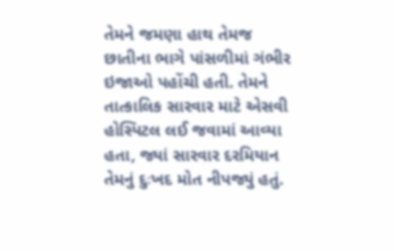તેમને જમણા હાથ તેમજ છાતીના ભાગે પાંસળીમાં ગંભીર ઇજાઓ પહોંચી હતી. તેમને તાત્કાલિક સારવાર માટે એસવી હોસ્પિટલ લઈ જવામાં આવ્યા હતા, જ્યાં સારવાર દરમિયાન તેમનું દુઃખદ મોત નીપજ્યું હતું.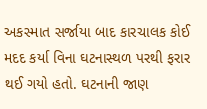અકસ્માત સર્જાયા બાદ કારચાલક કોઈ મદદ કર્યા વિના ઘટનાસ્થળ પરથી ફરાર થઈ ગયો હતો. ઘટનાની જાણ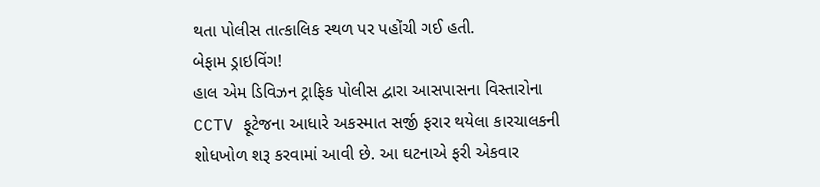થતા પોલીસ તાત્કાલિક સ્થળ પર પહોંચી ગઈ હતી.
બેફામ ડ્રાઇવિંગ!
હાલ એમ ડિવિઝન ટ્રાફિક પોલીસ દ્વારા આસપાસના વિસ્તારોના CCTV ફૂટેજના આધારે અકસ્માત સર્જી ફરાર થયેલા કારચાલકની શોધખોળ શરૂ કરવામાં આવી છે. આ ઘટનાએ ફરી એકવાર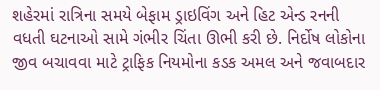શહેરમાં રાત્રિના સમયે બેફામ ડ્રાઇવિંગ અને હિટ એન્ડ રનની વધતી ઘટનાઓ સામે ગંભીર ચિંતા ઊભી કરી છે. નિર્દોષ લોકોના જીવ બચાવવા માટે ટ્રાફિક નિયમોના કડક અમલ અને જવાબદાર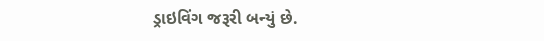ડ્રાઇવિંગ જરૂરી બન્યું છે.